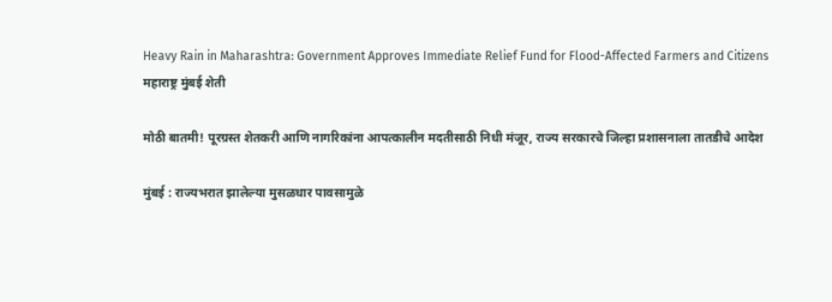Heavy Rain in Maharashtra: Government Approves Immediate Relief Fund for Flood-Affected Farmers and Citizens
महाराष्ट्र मुंबई शेती

मोठी बातमी! पूरग्रस्त शेतकरी आणि नागरिकांना आपत्कालीन मदतीसाठी निधी मंजूर, राज्य सरकारचे जिल्हा प्रशासनाला तातडीचे आदेश

मुंबई : राज्यभरात झालेल्या मुसळधार पावसामुळे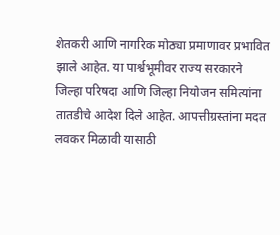शेतकरी आणि नागरिक मोठ्या प्रमाणावर प्रभावित झाले आहेत. या पार्श्वभूमीवर राज्य सरकारने जिल्हा परिषदा आणि जिल्हा नियोजन समित्यांना तातडीचे आदेश दिले आहेत. आपत्तीग्रस्तांना मदत लवकर मिळावी यासाठी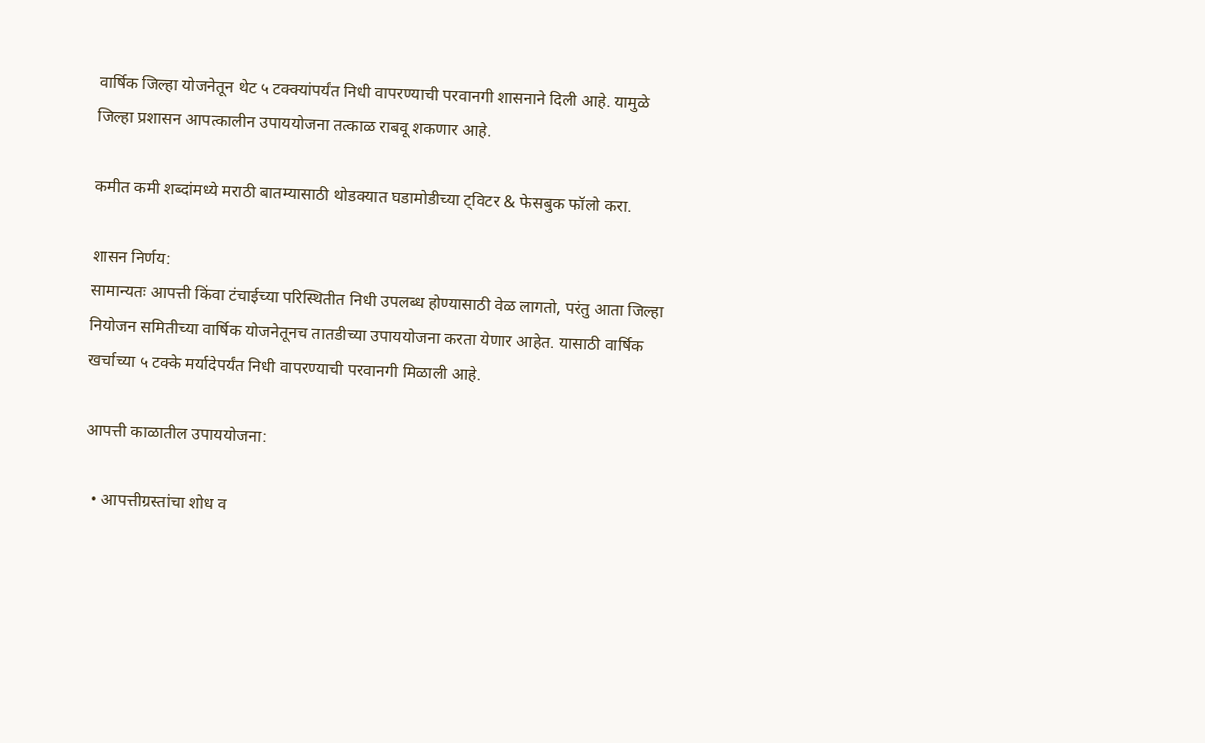वार्षिक जिल्हा योजनेतून थेट ५ टक्क्यांपर्यंत निधी वापरण्याची परवानगी शासनाने दिली आहे. यामुळे जिल्हा प्रशासन आपत्कालीन उपाययोजना तत्काळ राबवू शकणार आहे.

कमीत कमी शब्दांमध्ये मराठी बातम्यासाठी थोडक्यात घडामोडीच्या ट्विटर & फेसबुक फॉलो करा.

शासन निर्णय:
सामान्यतः आपत्ती किंवा टंचाईच्या परिस्थितीत निधी उपलब्ध होण्यासाठी वेळ लागतो, परंतु आता जिल्हा नियोजन समितीच्या वार्षिक योजनेतूनच तातडीच्या उपाययोजना करता येणार आहेत. यासाठी वार्षिक खर्चाच्या ५ टक्के मर्यादेपर्यंत निधी वापरण्याची परवानगी मिळाली आहे.

आपत्ती काळातील उपाययोजना:

  • आपत्तीग्रस्तांचा शोध व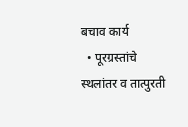बचाव कार्य
  • पूरग्रस्तांचे स्थलांतर व तात्पुरती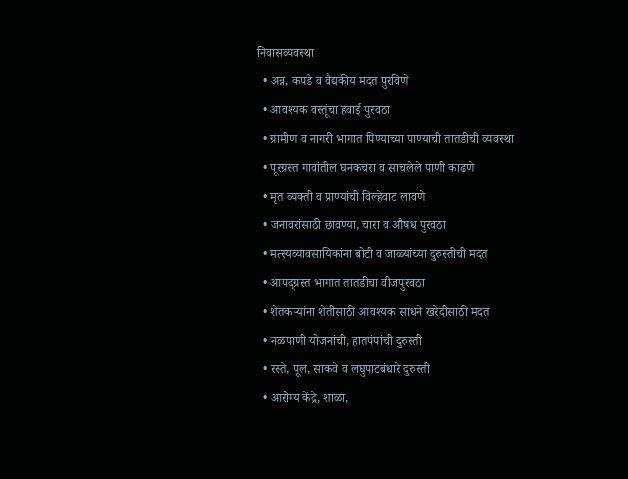निवासव्यवस्था
  • अन्न, कपडे व वैद्यकीय मदत पुरविणे
  • आवश्यक वस्तूंचा हवाई पुरवठा
  • ग्रामीण व नागरी भागात पिण्याच्या पाण्याची तातडीची व्यवस्था
  • पूरग्रस्त गावांतील घनकचरा व साचलेले पाणी काढणे
  • मृत व्यक्ती व प्राण्यांची विल्हेवाट लावणे
  • जनावरांसाठी छावण्या, चारा व औषध पुरवठा
  • मत्स्यव्यावसायिकांना बोटी व जाळ्यांच्या दुरुस्तीची मदत
  • आपद्ग्रस्त भागात तातडीचा वीजपुरवठा
  • शेतकऱ्यांना शेतीसाठी आवश्यक साधने खरेदीसाठी मदत
  • नळपाणी योजनांची, हातपंपांची दुरुस्ती
  • रस्ते, पूल, साकवे व लघुपाटबंधारे दुरुस्ती
  • आरोग्य केंद्रे, शाळा,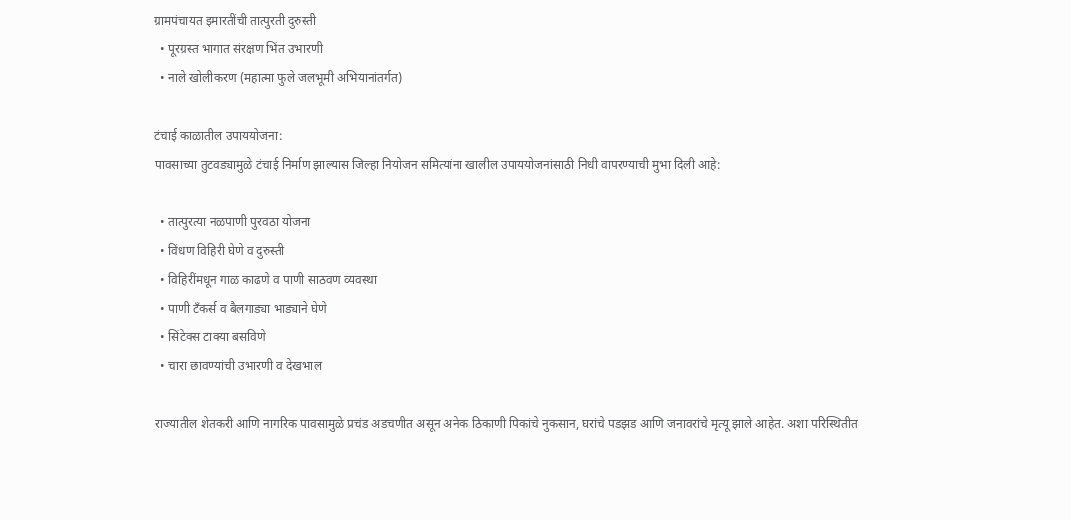ग्रामपंचायत इमारतींची तात्पुरती दुरुस्ती
  • पूरग्रस्त भागात संरक्षण भिंत उभारणी
  • नाले खोलीकरण (महात्मा फुले जलभूमी अभियानांतर्गत)

टंचाई काळातील उपाययोजना:
पावसाच्या तुटवड्यामुळे टंचाई निर्माण झाल्यास जिल्हा नियोजन समित्यांना खालील उपाययोजनांसाठी निधी वापरण्याची मुभा दिली आहे:

  • तात्पुरत्या नळपाणी पुरवठा योजना
  • विंधण विहिरी घेणे व दुरुस्ती
  • विहिरींमधून गाळ काढणे व पाणी साठवण व्यवस्था
  • पाणी टँकर्स व बैलगाड्या भाड्याने घेणे
  • सिंटेक्स टाक्या बसविणे
  • चारा छावण्यांची उभारणी व देखभाल

राज्यातील शेतकरी आणि नागरिक पावसामुळे प्रचंड अडचणीत असून अनेक ठिकाणी पिकांचे नुकसान, घरांचे पडझड आणि जनावरांचे मृत्यू झाले आहेत. अशा परिस्थितीत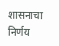शासनाचा निर्णय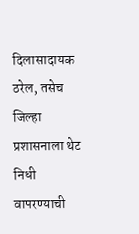दिलासादायक ठरेल, तसेच जिल्हा प्रशासनाला थेट निधी वापरण्याची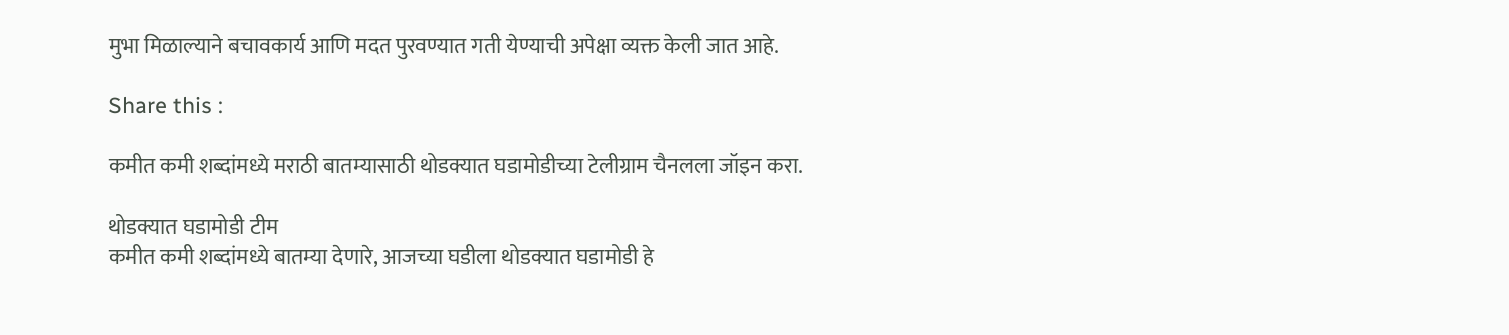मुभा मिळाल्याने बचावकार्य आणि मदत पुरवण्यात गती येण्याची अपेक्षा व्यक्त केली जात आहे.

Share this :

कमीत कमी शब्दांमध्ये मराठी बातम्यासाठी थोडक्यात घडामोडीच्या टेलीग्राम चैनलला जॉइन करा.

थोडक्यात घडामोडी टीम
कमीत कमी शब्दांमध्ये बातम्या देणारे, आजच्या घडीला थोडक्यात घडामोडी हे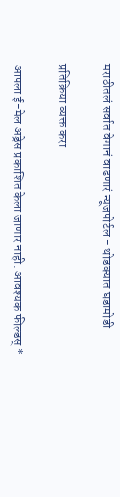मराठीतलं सर्वात वेगानं वाढणारं न्यूजपोर्टल - थोडक्यात घडामोडी

प्रतिक्रिया व्यक्त करा

आपला ई-मेल अड्रेस प्रकाशित केला जाणार नाही. आवश्यक फील्डस् *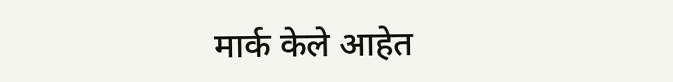मार्क केले आहेत